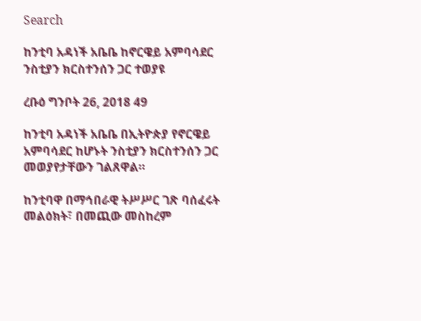Search

ከንቲባ አዳነች አቤቤ ከኖርዌይ አምባሳደር ንስቲያን ክርስተንሰን ጋር ተወያዩ

ረቡዕ ግንቦት 26, 2018 49

ከንቲባ አዳነች አቤቤ በኢትዮጵያ የኖርዌይ አምባሳደር ከሆኑት ንስቲያን ክርስተንሰን ጋር መወያየታቸውን ገልጸዋል።

ከንቲባዋ በማኅበራዊ ትሥሥር ገጽ ባሰፈሩት መልዕክት፣ በመጪው መስከረም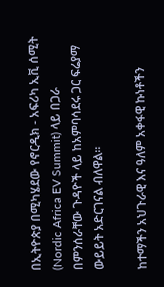በኢትዮጵያ በሚካሄደው የኖርዲክ - አፍሪካ ኢቪ ሰሚት (Nordic Africa EV Summit) ላይ በጋራ በምንሰራቸው ጉዳዮች ላይ ከአምባሳደሩ ጋር ፍሬያማ ውይይት አድርገናል ብለዋል።

ከተማችን አህጉራዊ እና ዓለም አቀፋዊ ኩነቶችን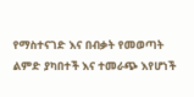የማስተናገድ እና በብቃት የመወጣት ልምድ ያካበተች እና ተመራጭ እየሆነች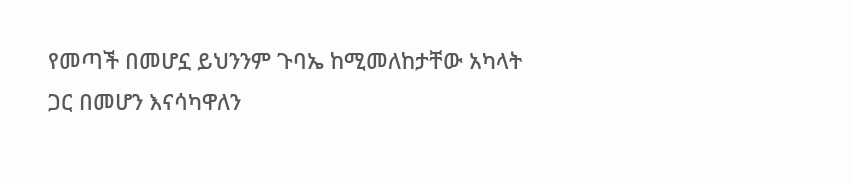የመጣች በመሆኗ ይህንንም ጉባኤ ከሚመለከታቸው አካላት ጋር በመሆን እናሳካዋለን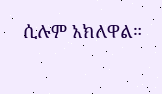ሲሉም አክለዋል።